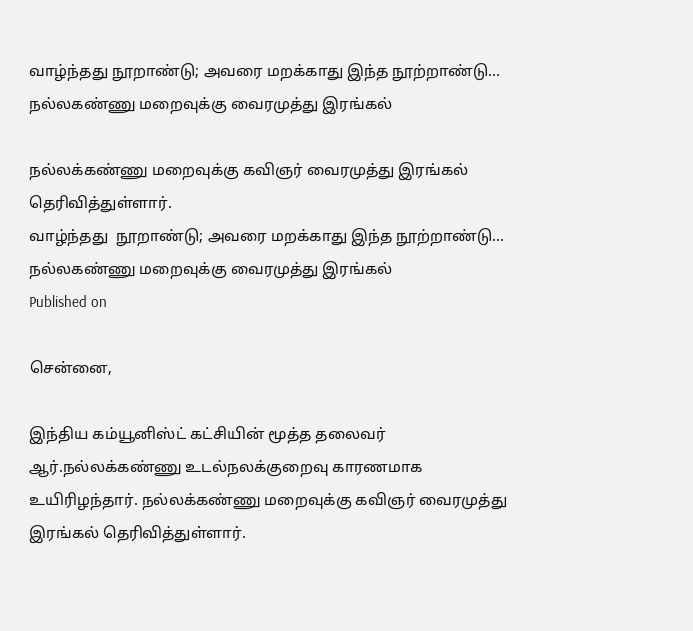வாழ்ந்தது நூறாண்டு; அவரை மறக்காது இந்த நூற்றாண்டு... நல்லகண்ணு மறைவுக்கு வைரமுத்து இரங்கல்

நல்லக்கண்ணு மறைவுக்கு கவிஞர் வைரமுத்து இரங்கல் தெரிவித்துள்ளார்.
வாழ்ந்தது  நூறாண்டு; அவரை மறக்காது இந்த நூற்றாண்டு... நல்லகண்ணு மறைவுக்கு வைரமுத்து இரங்கல்
Published on

சென்னை,

இந்திய கம்யூனிஸ்ட் கட்சியின் மூத்த தலைவர் ஆர்.நல்லக்கண்ணு உடல்நலக்குறைவு காரணமாக உயிரிழந்தார். நல்லக்கண்ணு மறைவுக்கு கவிஞர் வைரமுத்து இரங்கல் தெரிவித்துள்ளார்.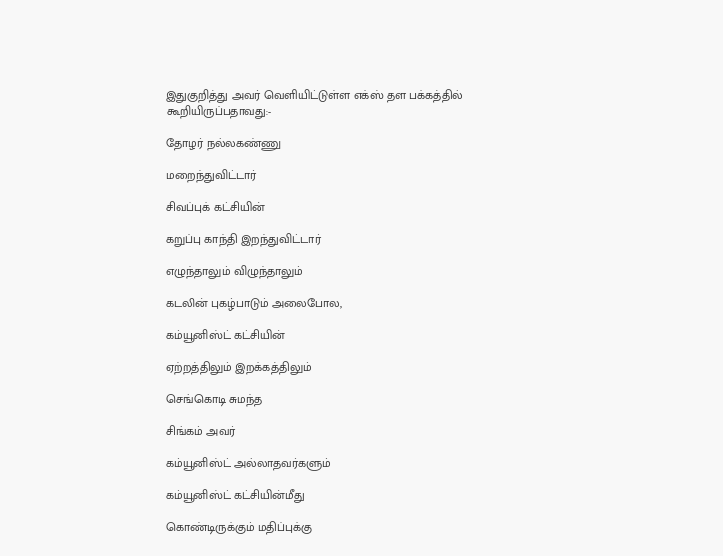இதுகுறித்து அவர் வெளியிட்டுள்ள எக்ஸ் தள பக்கத்தில் கூறியிருப்பதாவது:-

தோழர் நல்லகண்ணு

மறைந்துவிட்டார்

சிவப்புக் கட்சியின்

கறுப்பு காந்தி இறந்துவிட்டார்

எழுந்தாலும் விழுந்தாலும்

கடலின் புகழ்பாடும் அலைபோல,

கம்யூனிஸ்ட் கட்சியின்

ஏற்றத்திலும் இறக்கத்திலும்

செங்கொடி சுமந்த

சிங்கம் அவர்

கம்யூனிஸ்ட் அல்லாதவர்களும்

கம்யூனிஸ்ட் கட்சியின்மீது

கொண்டிருக்கும் மதிப்புக்கு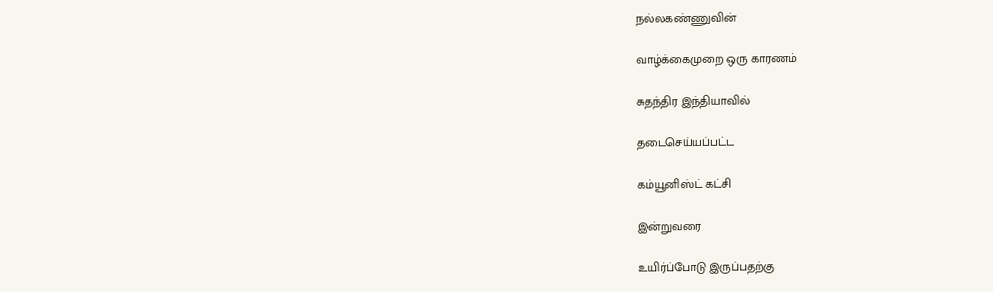நல்லகண்ணுவின்

வாழ்க்கைமுறை ஒரு காரணம்

சுதந்திர இந்தியாவில்

தடைசெய்யப்பட்ட

கம்யூனிஸ்ட் கட்சி

இன்றுவரை

உயிர்ப்போடு இருப்பதற்கு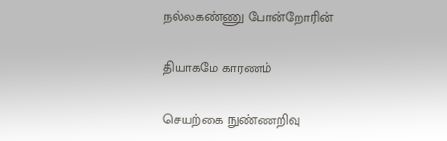நல்லகண்ணு போன்றோரின்

தியாகமே காரணம்

செயற்கை நுண்ணறிவு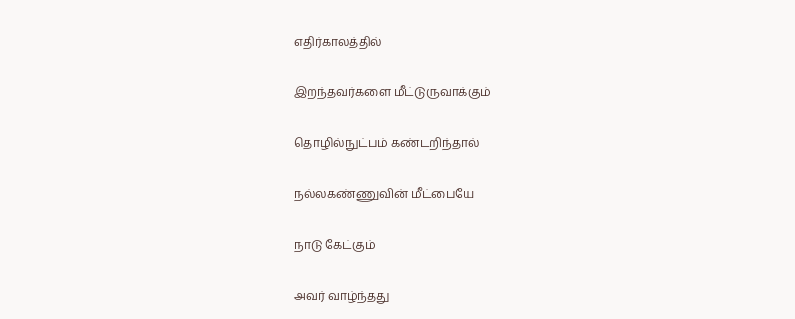எதிர்காலத்தில்

இறந்தவர்களை மீட்டுருவாக்கும்

தொழில்நுட்பம் கண்டறிந்தால்

நல்லகண்ணுவின் மீட்பையே

நாடு கேட்கும்

அவர் வாழ்ந்தது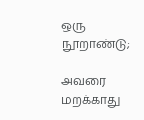ஒரு நூறாண்டு;

அவரை மறக்காது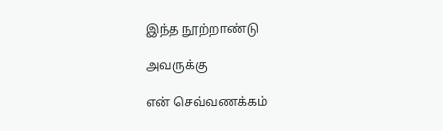இந்த நூற்றாண்டு

அவருக்கு

என் செவ்வணக்கம்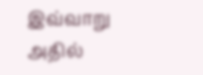இவ்வாறு அதில்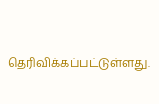தெரிவிக்கப்பட்டுள்ளது.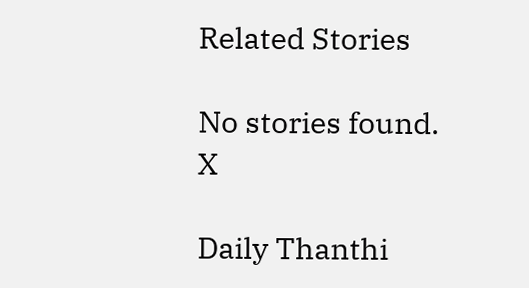Related Stories

No stories found.
X

Daily Thanthi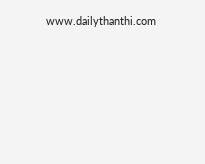www.dailythanthi.com